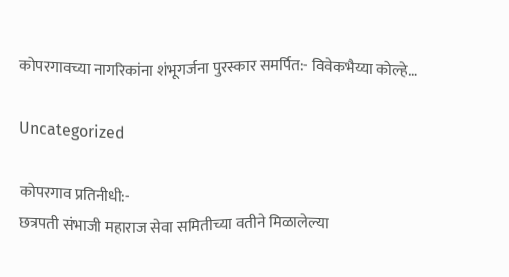कोपरगावच्या नागरिकांना शंभूगर्जना पुरस्कार समर्पित:- विवेकभैय्या कोल्हे…

Uncategorized

कोपरगाव प्रतिनीधी:-
छत्रपती संभाजी महाराज सेवा समितीच्या वतीने मिळालेल्या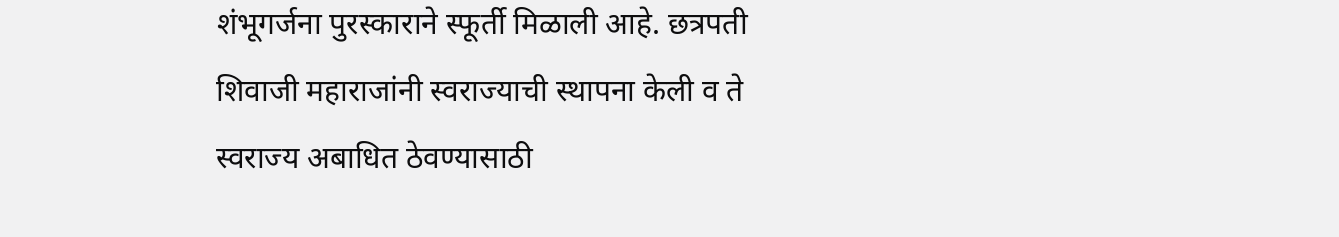शंभूगर्जना पुरस्काराने स्फूर्ती मिळाली आहे. छत्रपती शिवाजी महाराजांनी स्वराज्याची स्थापना केली व ते स्वराज्य अबाधित ठेवण्यासाठी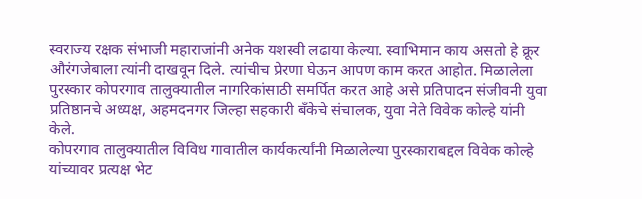स्वराज्य रक्षक संभाजी महाराजांनी अनेक यशस्वी लढाया केल्या. स्वाभिमान काय असतो हे क्रूर औरंगजेबाला त्यांनी दाखवून दिले. त्यांचीच प्रेरणा घेऊन आपण काम करत आहोत. मिळालेला पुरस्कार कोपरगाव तालुक्यातील नागरिकांसाठी समर्पित करत आहे असे प्रतिपादन संजीवनी युवा प्रतिष्ठानचे अध्यक्ष, अहमदनगर जिल्हा सहकारी बँकेचे संचालक, युवा नेते विवेक कोल्हे यांनी केले.
कोपरगाव तालुक्यातील विविध गावातील कार्यकर्त्यांनी मिळालेल्या पुरस्काराबद्दल विवेक कोल्हे यांच्यावर प्रत्यक्ष भेट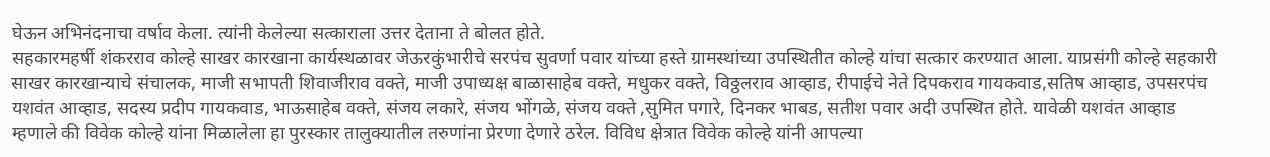घेऊन अभिनंदनाचा वर्षाव केला. त्यांनी केलेल्या सत्काराला उत्तर देताना ते बोलत होते.
सहकारमहर्षी शंकरराव कोल्हे साखर कारखाना कार्यस्थळावर जेऊरकुंभारीचे सरपंच सुवर्णा पवार यांच्या हस्ते ग्रामस्थांच्या उपस्थितीत‌ कोल्हे यांचा सत्कार करण्यात आला. याप्रसंगी कोल्हे सहकारी साखर कारखान्याचे संचालक, माजी सभापती शिवाजीराव वक्ते, माजी उपाध्यक्ष बाळासाहेब वक्ते, मधुकर वक्ते, विठ्ठलराव आव्हाड, रीपाईचे नेते दिपकराव गायकवाड,सतिष आव्हाड, उपसरपंच यशवंत आव्हाड, सदस्य प्रदीप गायकवाड, भाऊसाहेब वक्ते, संजय लकारे, संजय भोंगळे, संजय वक्ते ,सुमित पगारे, दिनकर भाबड, सतीश पवार अदी उपस्थित होते. यावेळी यशवंत आव्हाड म्हणाले की विवेक कोल्हे यांना मिळालेला हा पुरस्कार तालुक्यातील तरुणांना प्रेरणा देणारे ठरेल. विविध क्षेत्रात विवेक कोल्हे यांनी आपल्या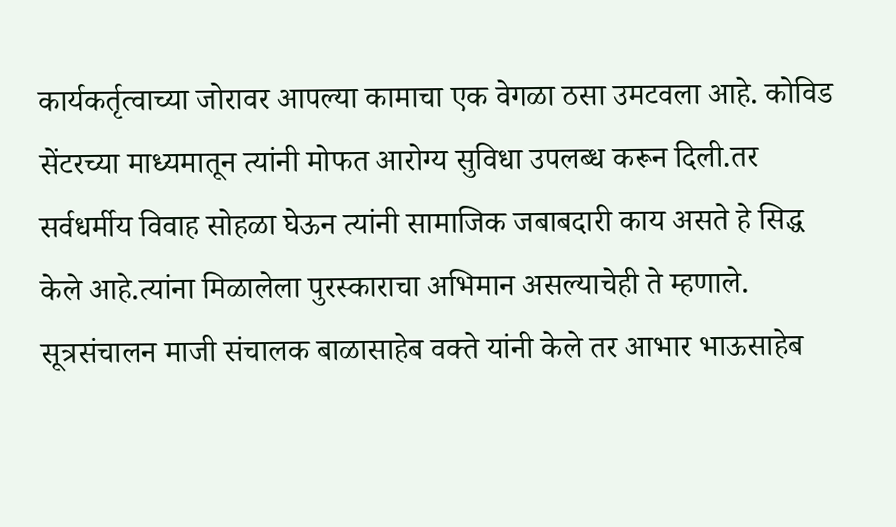कार्यकर्तृत्वाच्या जोरावर आपल्या कामाचा एक वेगळा ठसा उमटवला आहे. कोविड सेंटरच्या माध्यमातून त्यांनी मोफत आरोग्य सुविधा उपलब्ध करून दिली.तर सर्वधर्मीय विवाह सोहळा घेऊन त्यांनी सामाजिक जबाबदारी काय असते हे सिद्ध केले आहे.त्यांना मिळालेला पुरस्काराचा अभिमान असल्याचेही ते म्हणाले. सूत्रसंचालन माजी संचालक बाळासाहेब वक्ते यांनी केले तर आभार भाऊसाहेब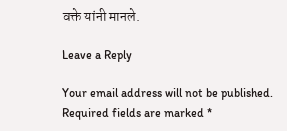वक्ते यांनी मानले.

Leave a Reply

Your email address will not be published. Required fields are marked *